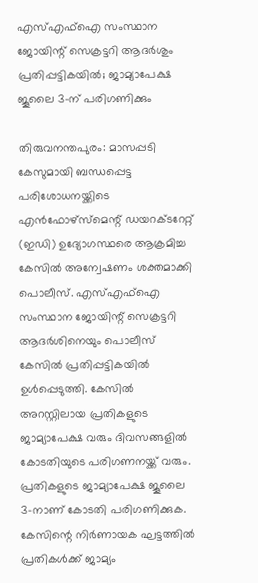എസ്എഫ്ഐ സംസ്ഥാന ജോയിന്റ് സെക്രട്ടറി ആദർശും പ്രതിപ്പട്ടികയിൽ; ജാമ്യാപേക്ഷ ജൂലൈ 3-ന് പരിഗണിക്കും

തിരുവനന്തപുരം: മാസപ്പടി കേസുമായി ബന്ധപ്പെട്ട പരിശോധനയ്ക്കിടെ എൻഫോഴ്സ്മെന്റ് ഡയറക്ടറേറ്റ് (ഇഡി) ഉദ്യോഗസ്ഥരെ ആക്രമിച്ച കേസിൽ അന്വേഷണം ശക്തമാക്കി പൊലീസ്. എസ്എഫ്ഐ സംസ്ഥാന ജോയിന്റ് സെക്രട്ടറി ആദർശിനെയും പൊലീസ് കേസിൽ പ്രതിപ്പട്ടികയിൽ ഉൾപ്പെടുത്തി. കേസിൽ അറസ്റ്റിലായ പ്രതികളുടെ ജാമ്യാപേക്ഷ വരും ദിവസങ്ങളിൽ കോടതിയുടെ പരിഗണനയ്ക്ക് വരും.
പ്രതികളുടെ ജാമ്യാപേക്ഷ ജൂലൈ 3-നാണ് കോടതി പരിഗണിക്കുക. കേസിന്റെ നിർണായക ഘട്ടത്തിൽ പ്രതികൾക്ക് ജാമ്യം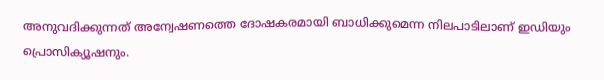അനുവദിക്കുന്നത് അന്വേഷണത്തെ ദോഷകരമായി ബാധിക്കുമെന്ന നിലപാടിലാണ് ഇഡിയും പ്രൊസിക്യൂഷനും.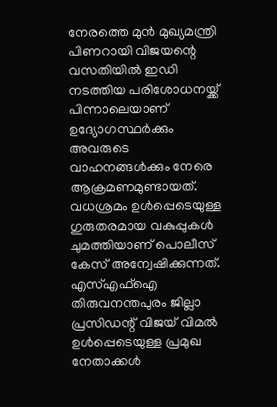നേരത്തെ മുൻ മുഖ്യമന്ത്രി പിണറായി വിജയന്റെ വസതിയിൽ ഇഡി നടത്തിയ പരിശോധനയ്ക്ക് പിന്നാലെയാണ് ഉദ്യോഗസ്ഥർക്കും അവരുടെ വാഹനങ്ങൾക്കും നേരെ ആക്രമണമുണ്ടായത്. വധശ്രമം ഉൾപ്പെടെയുള്ള ഗുരുതരമായ വകുപ്പുകൾ ചുമത്തിയാണ് പൊലീസ് കേസ് അന്വേഷിക്കുന്നത്. എസ്എഫ്ഐ തിരുവനന്തപുരം ജില്ലാ പ്രസിഡന്റ് വിജയ് വിമൽ ഉൾപ്പെടെയുള്ള പ്രമുഖ നേതാക്കൾ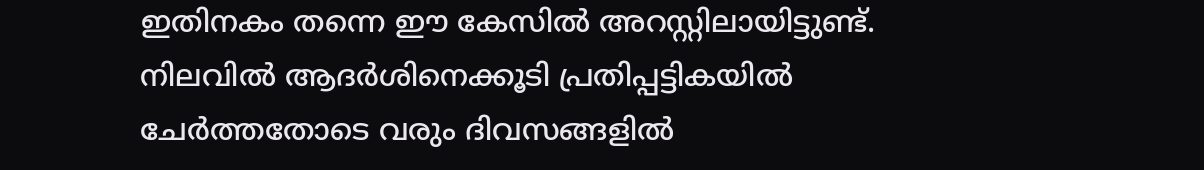ഇതിനകം തന്നെ ഈ കേസിൽ അറസ്റ്റിലായിട്ടുണ്ട്. നിലവിൽ ആദർശിനെക്കൂടി പ്രതിപ്പട്ടികയിൽ ചേർത്തതോടെ വരും ദിവസങ്ങളിൽ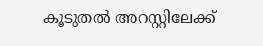കൂടുതൽ അറസ്റ്റിലേക്ക്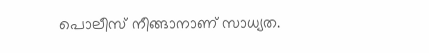പൊലീസ് നീങ്ങാനാണ് സാധ്യത.